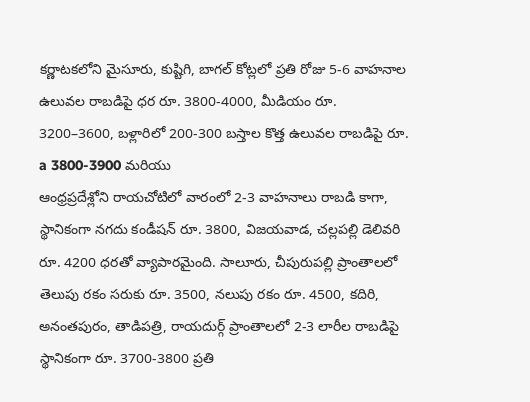కర్ణాటకలోని మైసూరు, కుష్టిగి, బాగల్ కోట్లలో ప్రతి రోజు 5-6 వాహనాల ఉలువల రాబడిపై ధర రూ. 3800-4000, మీడియం రూ. 3200–3600, బళ్లారిలో 200-300 బస్తాల కొత్త ఉలువల రాబడిపై రూ. a 3800-3900 మరియు
ఆంధ్రప్రదేశ్లోని రాయచోటిలో వారంలో 2-3 వాహనాలు రాబడి కాగా, స్థానికంగా నగదు కండీషన్ రూ. 3800, విజయవాడ, చల్లపల్లి డెలివరి రూ. 4200 ధరతో వ్యాపారమైంది. సాలూరు, చీపురుపల్లి ప్రాంతాలలో తెలుపు రకం సరుకు రూ. 3500, నలుపు రకం రూ. 4500, కదిరి, అనంతపురం, తాడిపత్రి, రాయదుర్గ్ ప్రాంతాలలో 2-3 లారీల రాబడిపై స్థానికంగా రూ. 3700-3800 ప్రతి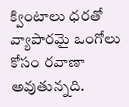క్వింటాలు ధరతో వ్యాపారమై ఒంగోలు కోసం రవాణా అవుతున్నది.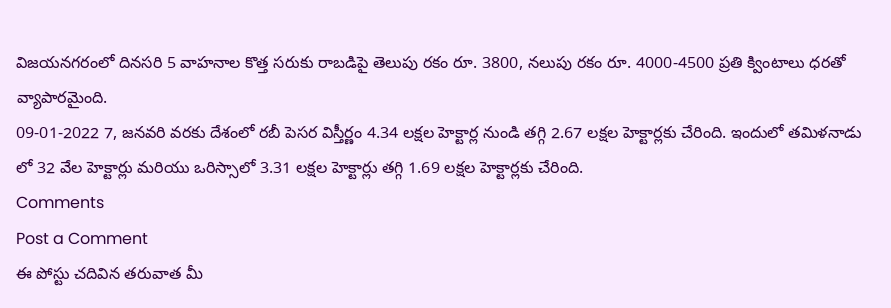విజయనగరంలో దినసరి 5 వాహనాల కొత్త సరుకు రాబడిపై తెలుపు రకం రూ. 3800, నలుపు రకం రూ. 4000-4500 ప్రతి క్వింటాలు ధరతో వ్యాపారమైంది.
09-01-2022 7, జనవరి వరకు దేశంలో రబీ పెసర విస్తీర్ణం 4.34 లక్షల హెక్టార్ల నుండి తగ్గి 2.67 లక్షల హెక్టార్లకు చేరింది. ఇందులో తమిళనాడు లో 32 వేల హెక్టార్లు మరియు ఒరిస్సాలో 3.31 లక్షల హెక్టార్లు తగ్గి 1.69 లక్షల హెక్టార్లకు చేరింది.
Comments
Post a Comment
ఈ పోస్టు చదివిన తరువాత మీ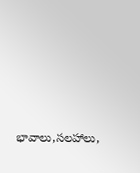భావాలు,సలహాలు,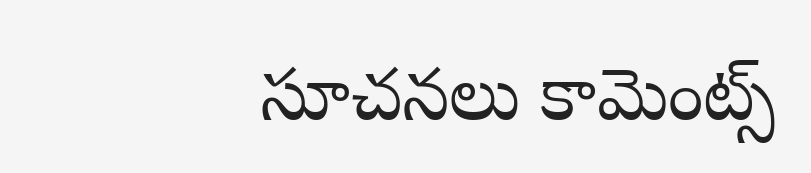సూచనలు కామెంట్స్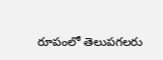రూపంలో తెలుపగలరు